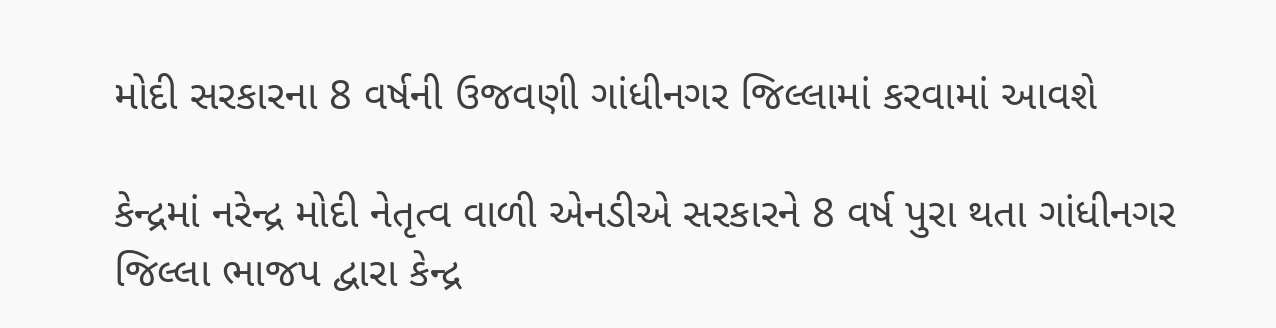મોદી સરકારના 8 વર્ષની ઉજવણી ગાંધીનગર જિલ્લામાં કરવામાં આવશે

કેન્દ્રમાં નરેન્દ્ર મોદી નેતૃત્વ વાળી એનડીએ સરકારને 8 વર્ષ પુરા થતા ગાંધીનગર જિલ્લા ભાજપ દ્વારા કેન્દ્ર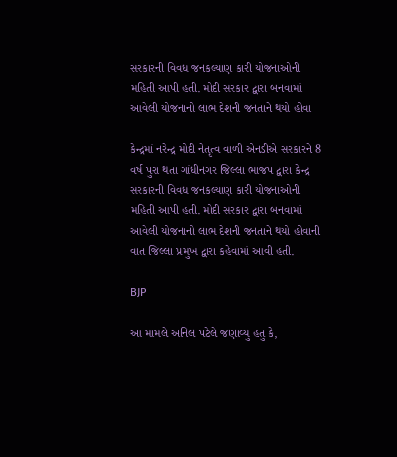સરકારની વિવધ જનકલ્યાણ કારી યોજનાઓની મહિતી આપી હતી. મોદી સરકાર દ્વારા બનવામાં આવેલી યોજનાનો લાભ દેશની જનતાને થયો હોવા

કેન્દ્રમાં નરેન્દ્ર મોદી નેતૃત્વ વાળી એનડીએ સરકારને 8 વર્ષ પુરા થતા ગાંધીનગર જિલ્લા ભાજપ દ્વારા કેન્દ્ર સરકારની વિવધ જનકલ્યાણ કારી યોજનાઓની મહિતી આપી હતી. મોદી સરકાર દ્વારા બનવામાં આવેલી યોજનાનો લાભ દેશની જનતાને થયો હોવાની વાત જિલ્લા પ્રમુખ દ્વારા કહેવામાં આવી હતી.

BJP

આ મામલે અનિલ પટેલે જણાવ્યુ હતુ કે,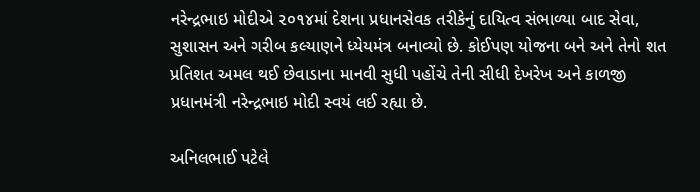નરેન્દ્રભાઇ મોદીએ ૨૦૧૪માં દેશના પ્રધાનસેવક તરીકેનું દાયિત્વ સંભાળ્યા બાદ સેવા, સુશાસન અને ગરીબ કલ્યાણને ધ્યેયમંત્ર બનાવ્યો છે. કોઈપણ યોજના બને અને તેનો શત પ્રતિશત અમલ થઈ છેવાડાના માનવી સુધી પહોંચે તેની સીધી દેખરેખ અને કાળજી પ્રધાનમંત્રી નરેન્દ્રભાઇ મોદી સ્વયં લઈ રહ્યા છે.

અનિલભાઈ પટેલે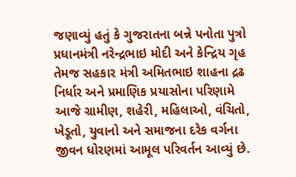જણાવ્યું હતું કે ગુજરાતના બન્ને પનોતા પુત્રો પ્રધાનમંત્રી નરેન્દ્રભાઇ મોદી અને કેન્દ્રિય ગૃહ તેમજ સહકાર મંત્રી અમિતભાઇ શાહના દ્રઢ નિર્ધાર અને પ્રમાણિક પ્રયાસોના પરિણામે આજે ગ્રામીણ, શહેરી, મહિલાઓ, વંચિતો, ખેડૂતો, યુવાનો અને સમાજના દરેક વર્ગના જીવન ધોરણમાં આમૂલ પરિવર્તન આવ્યું છે.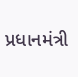પ્રધાનમંત્રી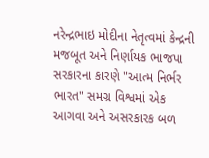નરેન્દ્રભાઇ મોદીના નેતૃત્વમાં કેન્દ્રની મજબૂત અને નિર્ણાયક ભાજપા સરકારના કારણે "આત્મ નિર્ભર ભારત" સમગ્ર વિશ્વમાં એક આગવા અને અસરકારક બળ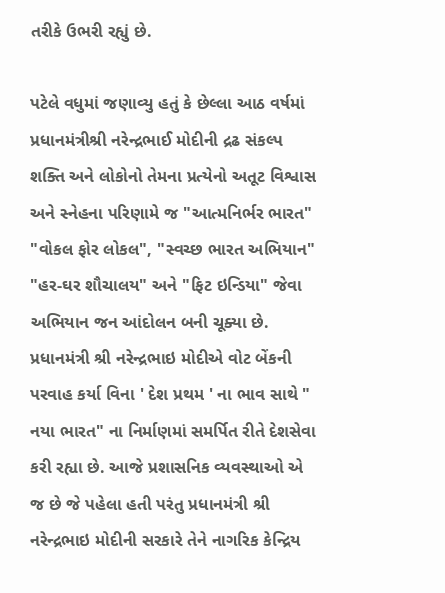તરીકે ઉભરી રહ્યું છે.

પટેલે વધુમાં જણાવ્યુ હતું કે છેલ્લા આઠ વર્ષમાં પ્રધાનમંત્રીશ્રી નરેન્દ્રભાઈ મોદીની દ્રઢ સંકલ્પ શક્તિ અને લોકોનો તેમના પ્રત્યેનો અતૂટ વિશ્વાસ અને સ્નેહના પરિણામે જ "આત્મનિર્ભર ભારત" "વોકલ ફોર લોકલ", "સ્વચ્છ ભારત અભિયાન" "હર-ઘર શૌચાલય" અને "ફિટ ઇન્ડિયા" જેવા અભિયાન જન આંદોલન બની ચૂક્યા છે. પ્રધાનમંત્રી શ્રી નરેન્દ્રભાઇ મોદીએ વોટ બેંકની પરવાહ કર્યા વિના ' દેશ પ્રથમ ' ના ભાવ સાથે " નયા ભારત" ના નિર્માણમાં સમર્પિત રીતે દેશસેવા કરી રહ્યા છે. આજે પ્રશાસનિક વ્યવસ્થાઓ એ જ છે જે પહેલા હતી પરંતુ પ્રધાનમંત્રી શ્રી નરેન્દ્રભાઇ મોદીની સરકારે તેને નાગરિક કેન્દ્રિય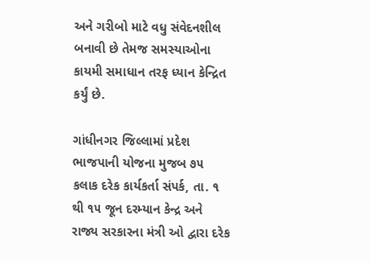અને ગરીબો માટે વધુ સંવેદનશીલ બનાવી છે તેમજ સમસ્યાઓના કાયમી સમાધાન તરફ ધ્યાન કેન્દ્રિત કર્યું છે.

ગાંધીનગર જિલ્લામાં પ્રદેશ ભાજપાની યોજના મુજબ ૭૫ કલાક દરેક કાર્યકર્તા સંપર્ક, તા. ૧ થી ૧૫ જૂન દરમ્યાન કેન્દ્ર અને રાજ્ય સરકારના મંત્રી ઓ દ્વારા દરેક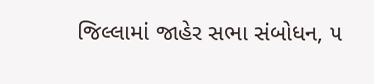જિલ્લામાં જાહેર સભા સંબોધન, ૫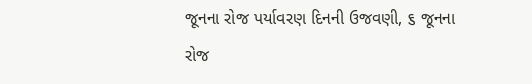જૂનના રોજ પર્યાવરણ દિનની ઉજવણી, ૬ જૂનના રોજ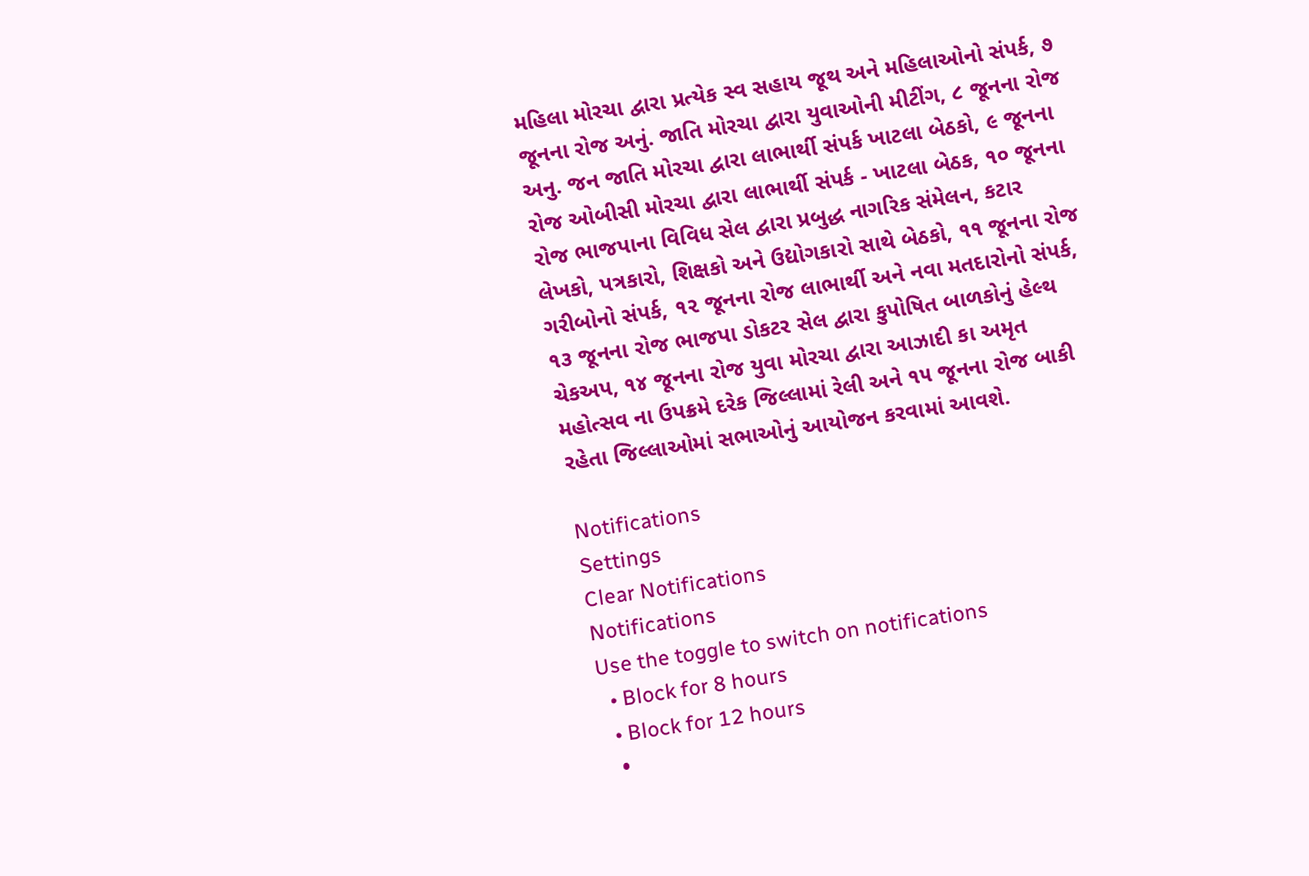મહિલા મોરચા દ્વારા પ્રત્યેક સ્વ સહાય જૂથ અને મહિલાઓનો સંપર્ક, ૭ જૂનના રોજ અનું. જાતિ મોરચા દ્વારા યુવાઓની મીટીંગ, ૮ જૂનના રોજ અનુ. જન જાતિ મોરચા દ્વારા લાભાર્થી સંપર્ક ખાટલા બેઠકો, ૯ જૂનના રોજ ઓબીસી મોરચા દ્વારા લાભાર્થી સંપર્ક - ખાટલા બેઠક, ૧૦ જૂનના રોજ ભાજપાના વિવિધ સેલ દ્વારા પ્રબુદ્ધ નાગરિક સંમેલન, કટાર લેખકો, પત્રકારો, શિક્ષકો અને ઉદ્યોગકારો સાથે બેઠકો, ૧૧ જૂનના રોજ ગરીબોનો સંપર્ક, ૧૨ જૂનના રોજ લાભાર્થી અને નવા મતદારોનો સંપર્ક, ૧૩ જૂનના રોજ ભાજપા ડોકટર સેલ દ્વારા કુપોષિત બાળકોનું હેલ્થ ચેકઅપ, ૧૪ જૂનના રોજ યુવા મોરચા દ્વારા આઝાદી કા અમૃત મહોત્સવ ના ઉપક્રમે દરેક જિલ્લામાં રેલી અને ૧૫ જૂનના રોજ બાકી રહેતા જિલ્લાઓમાં સભાઓનું આયોજન કરવામાં આવશે.

Notifications
Settings
Clear Notifications
Notifications
Use the toggle to switch on notifications
  • Block for 8 hours
  • Block for 12 hours
  •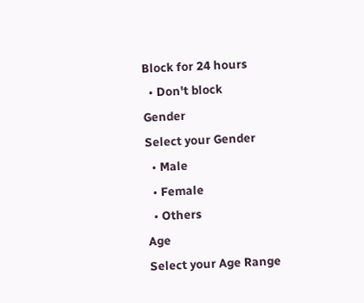Block for 24 hours
  • Don't block
Gender
Select your Gender
  • Male
  • Female
  • Others
Age
Select your Age Range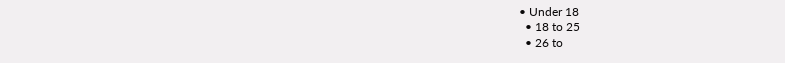• Under 18
  • 18 to 25
  • 26 to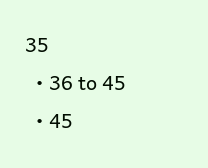35
  • 36 to 45
  • 45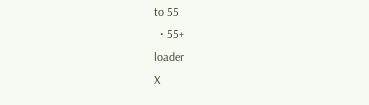to 55
  • 55+
loader
X